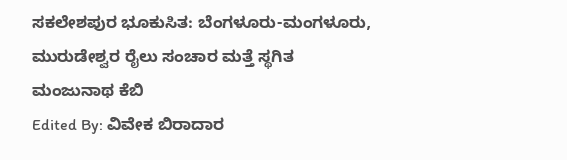ಸಕಲೇಶಪುರ ಭೂಕುಸಿತ: ಬೆಂಗಳೂರು-ಮಂಗಳೂರು, ಮುರುಡೇಶ್ವರ ರೈಲು ಸಂಚಾರ ಮತ್ತೆ ಸ್ಥಗಿತ
ಮಂಜುನಾಥ ಕೆಬಿ
Edited By: ವಿವೇಕ ಬಿರಾದಾರ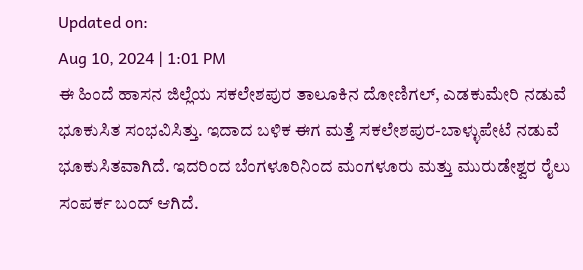Updated on:
Aug 10, 2024 | 1:01 PM
ಈ ಹಿಂದೆ ಹಾಸನ ಜಿಲ್ಲೆಯ ಸಕಲೇಶಪುರ ತಾಲೂಕಿನ ದೋಣಿಗಲ್, ಎಡಕುಮೇರಿ ನಡುವೆ ಭೂಕುಸಿತ ಸಂಭವಿಸಿತ್ತು. ಇದಾದ ಬಳಿಕ ಈಗ ಮತ್ತೆ ಸಕಲೇಶಪುರ-ಬಾಳ್ಳುಪೇಟೆ ನಡುವೆ ಭೂಕುಸಿತವಾಗಿದೆ. ಇದರಿಂದ ಬೆಂಗಳೂರಿನಿಂದ ಮಂಗಳೂರು ಮತ್ತು ಮುರುಡೇಶ್ವರ ರೈಲು ಸಂಪರ್ಕ ಬಂದ್ ಆಗಿದೆ.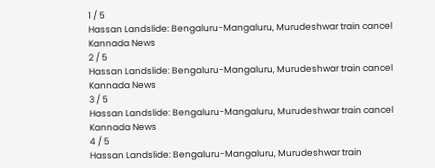1 / 5
Hassan Landslide: Bengaluru-Mangaluru, Murudeshwar train cancel Kannada News
2 / 5
Hassan Landslide: Bengaluru-Mangaluru, Murudeshwar train cancel Kannada News
3 / 5
Hassan Landslide: Bengaluru-Mangaluru, Murudeshwar train cancel Kannada News
4 / 5
Hassan Landslide: Bengaluru-Mangaluru, Murudeshwar train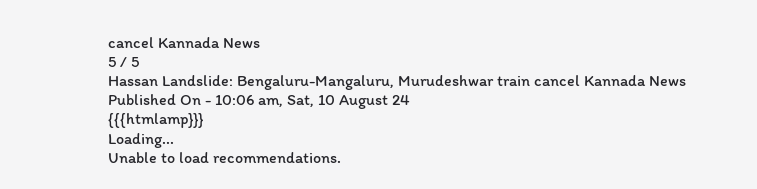cancel Kannada News
5 / 5
Hassan Landslide: Bengaluru-Mangaluru, Murudeshwar train cancel Kannada News
Published On - 10:06 am, Sat, 10 August 24
{{{htmlamp}}}
Loading...
Unable to load recommendations.